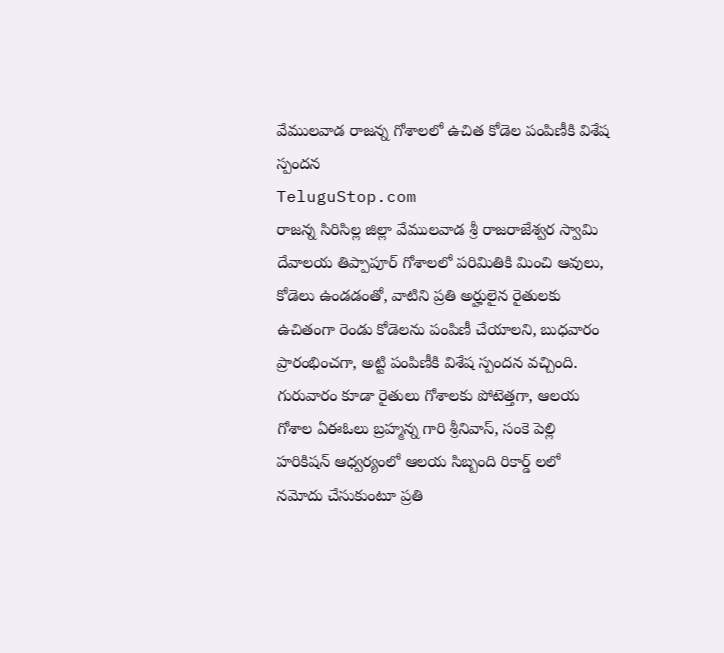వేములవాడ రాజన్న గోశాలలో ఉచిత కోడెల పంపిణీకి విశేష స్పందన
TeluguStop.com
రాజన్న సిరిసిల్ల జిల్లా వేములవాడ శ్రీ రాజరాజేశ్వర స్వామి దేవాలయ తిప్పాపూర్ గోశాలలో పరిమితికి మించి ఆవులు, కోడెలు ఉండడంతో, వాటిని ప్రతి అర్హులైన రైతులకు ఉచితంగా రెండు కోడెలను పంపిణీ చేయాలని, బుధవారం ప్రారంభించగా, అట్టి పంపిణీకి విశేష స్పందన వచ్చింది.
గురువారం కూడా రైతులు గోశాలకు పోటెత్తగా, ఆలయ గోశాల ఏఈఓలు బ్రహ్మన్న గారి శ్రీనివాస్, సంకె పెల్లి హరికిషన్ ఆధ్వర్యంలో ఆలయ సిబ్బంది రికార్డ్ లలో నమోదు చేసుకుంటూ ప్రతి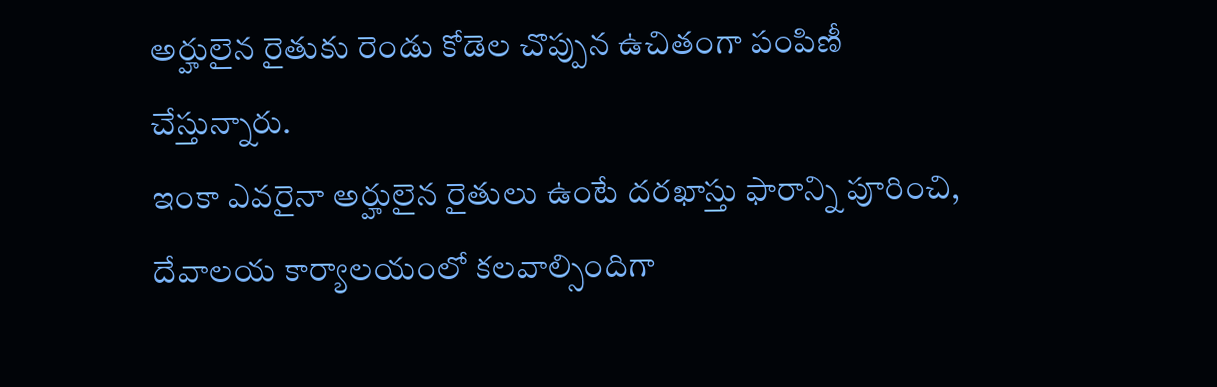అర్హులైన రైతుకు రెండు కోడెల చొప్పున ఉచితంగా పంపిణీ చేస్తున్నారు.
ఇంకా ఎవరైనా అర్హులైన రైతులు ఉంటే దరఖాస్తు ఫారాన్ని పూరించి, దేవాలయ కార్యాలయంలో కలవాల్సిందిగా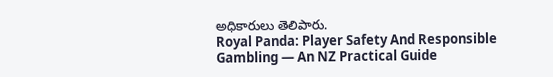అధికారులు తెలిపారు.
Royal Panda: Player Safety And Responsible Gambling — An NZ Practical Guide